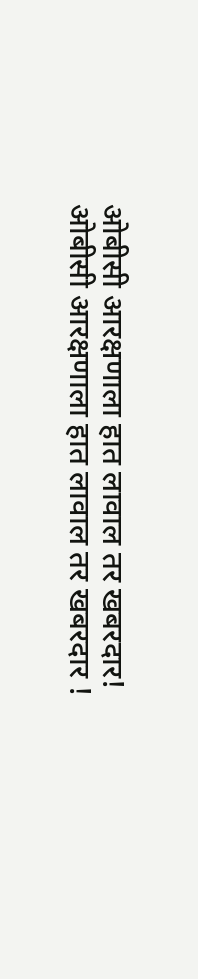ओबीसी आरक्षणाला हात लावाल तर खबरदार!
ओबीसी आरक्षणाला हात लावाल तर खबरदार !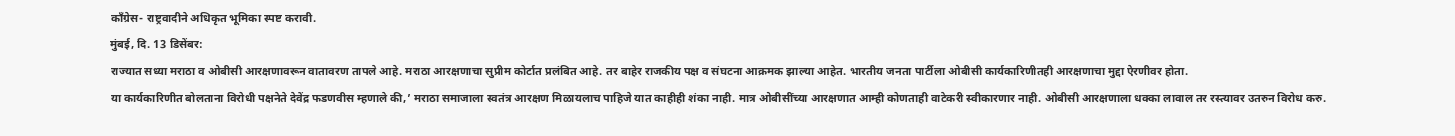काँग्रेस- राष्ट्रवादीने अधिकृत भूमिका स्पष्ट करावी.
मुंबई, दि. 13 डिसेंबर:
राज्यात सध्या मराठा व ओबीसी आरक्षणावरून वातावरण तापले आहे. मराठा आरक्षणाचा सुप्रीम कोर्टात प्रलंबित आहे. तर बाहेर राजकीय पक्ष व संघटना आक्रमक झाल्या आहेत. भारतीय जनता पार्टीला ओबीसी कार्यकारिणीतही आरक्षणाचा मुद्दा ऐरणीवर होता.
या कार्यकारिणीत बोलताना विरोधी पक्षनेते देवेंद्र फडणवीस म्हणाले की,’ मराठा समाजाला स्वतंत्र आरक्षण मिळायलाच पाहिजे यात काहीही शंका नाही. मात्र ओबीसींच्या आरक्षणात आम्ही कोणताही वाटेकरी स्वीकारणार नाही. ओबीसी आरक्षणाला धक्का लावाल तर रस्त्यावर उतरुन विरोध करु.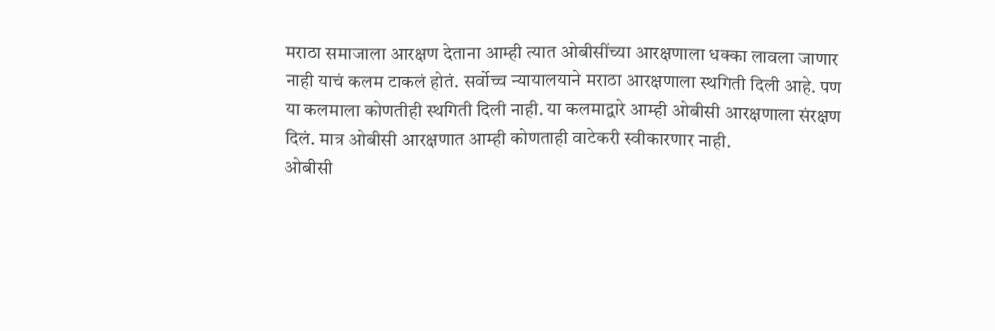मराठा समाजाला आरक्षण देताना आम्ही त्यात ओबीसींच्या आरक्षणाला धक्का लावला जाणार नाही याचं कलम टाकलं होतं. सर्वोच्च न्यायालयाने मराठा आरक्षणाला स्थगिती दिली आहे. पण या कलमाला कोणतीही स्थगिती दिली नाही. या कलमाद्वारे आम्ही ओबीसी आरक्षणाला संरक्षण दिलं. मात्र ओबीसी आरक्षणात आम्ही कोणताही वाटेकरी स्वीकारणार नाही.
ओबीसी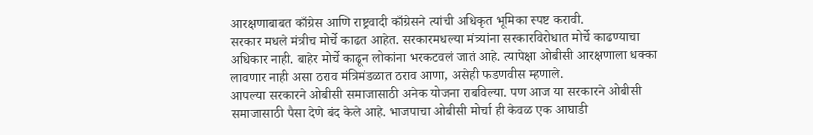आरक्षणाबाबत काँग्रेस आणि राष्ट्रवादी काँग्रेसने त्यांची अधिकृत भूमिका स्पष्ट करावी.
सरकार मधले मंत्रीच मोर्चे काढत आहेत. सरकारमधल्या मंत्र्यांना सरकारविरोधात मोर्चे काढण्याचा अधिकार नाही. बाहेर मोर्चे काढून लोकांना भरकटवलं जातं आहे. त्यापेक्षा ओबीसी आरक्षणाला धक्का लावणार नाही असा ठराव मंत्रिमंडळात ठराव आणा, असेही फडणवीस म्हणाले.
आपल्या सरकारने ओबीसी समाजासाठी अनेक योजना राबविल्या. पण आज या सरकारने ओबीसी समाजासाठी पैसा देणे बंद केले आहे. भाजपाचा ओबीसी मोर्चा ही केवळ एक आघाडी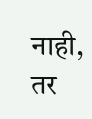नाही, तर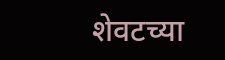शेवटच्या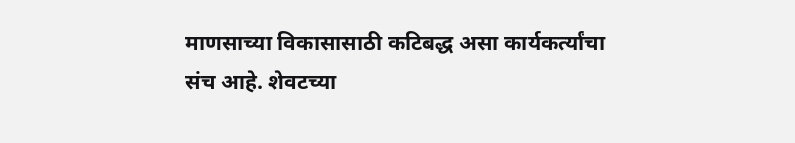माणसाच्या विकासासाठी कटिबद्ध असा कार्यकर्त्यांचा संच आहे. शेवटच्या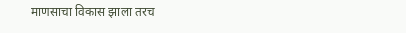माणसाचा विकास झाला तरच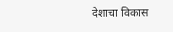देशाचा विकास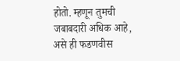होतो. म्हणून तुमची जबाबदारी अधिक आहे, असे ही फडणवीस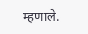म्हणाले.